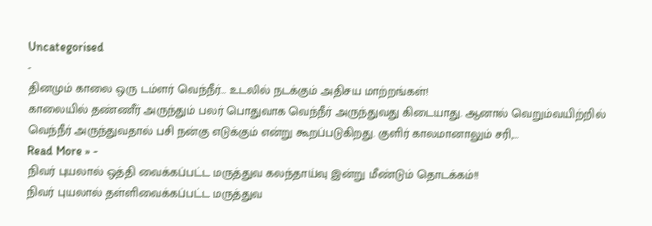Uncategorised
-
தினமும் காலை ஒரு டம்ளர் வெந்நீர்… உடலில் நடக்கும் அதிசய மாற்றங்கள்!
காலையில் தண்ணீர் அருந்தும் பலர் பொதுவாக வெந்நீர் அருந்துவது கிடையாது. ஆனால் வெறும்வயிற்றில் வெந்நீர் அருந்துவதால் பசி நன்கு எடுக்கும் என்று கூறப்படுகிறது. குளிர் காலமானாலும் சரி,…
Read More » -
நிவர் புயலால் ஒத்தி வைக்கப்பட்ட மருத்துவ கலந்தாய்வு இன்று மீண்டும் தொடக்கம்!!
நிவர் புயலால் தள்ளிவைக்கப்பட்ட மருத்துவ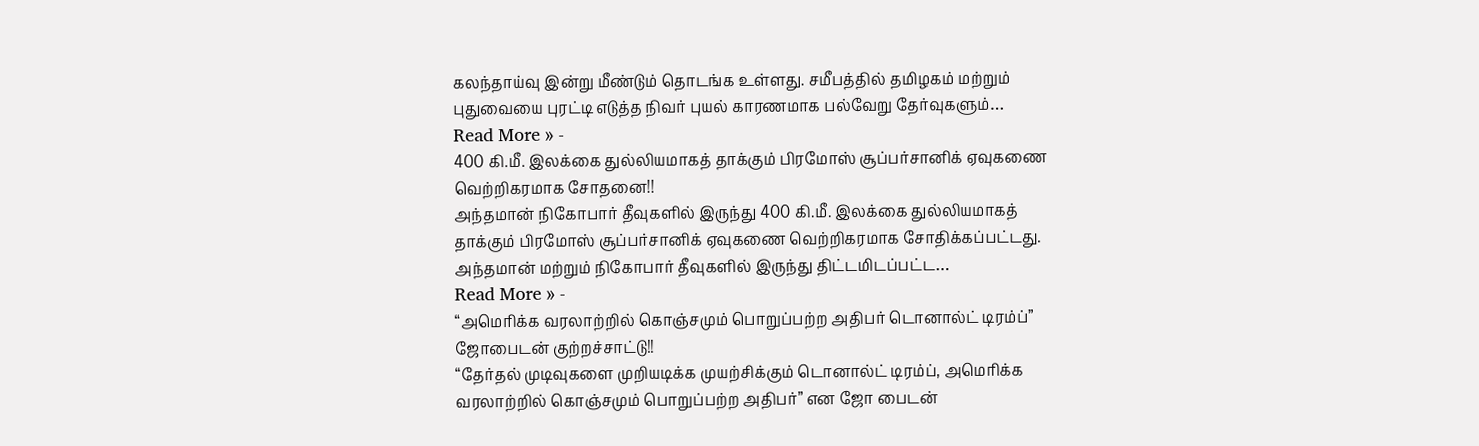கலந்தாய்வு இன்று மீண்டும் தொடங்க உள்ளது. சமீபத்தில் தமிழகம் மற்றும் புதுவையை புரட்டி எடுத்த நிவர் புயல் காரணமாக பல்வேறு தேர்வுகளும்…
Read More » -
400 கி.மீ. இலக்கை துல்லியமாகத் தாக்கும் பிரமோஸ் சூப்பர்சானிக் ஏவுகணை வெற்றிகரமாக சோதனை!!
அந்தமான் நிகோபார் தீவுகளில் இருந்து 400 கி.மீ. இலக்கை துல்லியமாகத் தாக்கும் பிரமோஸ் சூப்பர்சானிக் ஏவுகணை வெற்றிகரமாக சோதிக்கப்பட்டது. அந்தமான் மற்றும் நிகோபார் தீவுகளில் இருந்து திட்டமிடப்பட்ட…
Read More » -
“அமெரிக்க வரலாற்றில் கொஞ்சமும் பொறுப்பற்ற அதிபர் டொனால்ட் டிரம்ப்” ஜோபைடன் குற்றச்சாட்டு!!
“தேர்தல் முடிவுகளை முறியடிக்க முயற்சிக்கும் டொனால்ட் டிரம்ப், அமெரிக்க வரலாற்றில் கொஞ்சமும் பொறுப்பற்ற அதிபர்” என ஜோ பைடன்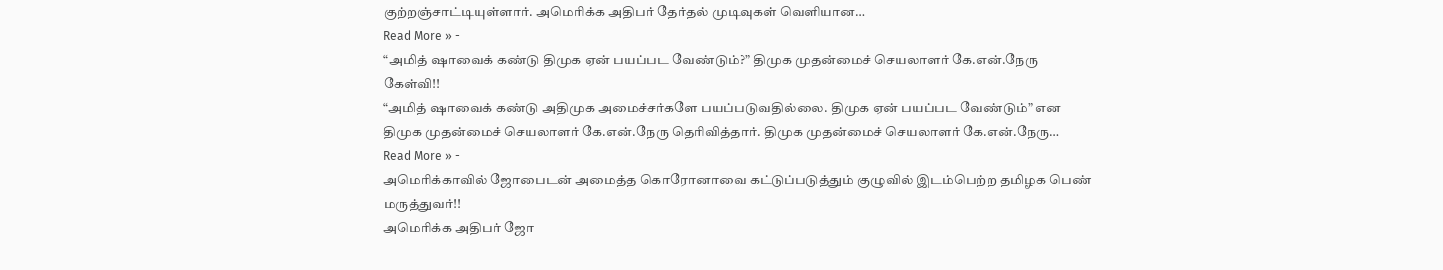குற்றஞ்சாட்டியுள்ளார். அமெரிக்க அதிபர் தேர்தல் முடிவுகள் வெளியான…
Read More » -
“அமித் ஷாவைக் கண்டு திமுக ஏன் பயப்பட வேண்டும்?” திமுக முதன்மைச் செயலாளர் கே.என்.நேரு கேள்வி!!
“அமித் ஷாவைக் கண்டு அதிமுக அமைச்சர்களே பயப்படுவதில்லை. திமுக ஏன் பயப்பட வேண்டும்” என திமுக முதன்மைச் செயலாளர் கே.என்.நேரு தெரிவித்தார். திமுக முதன்மைச் செயலாளர் கே.என்.நேரு…
Read More » -
அமெரிக்காவில் ஜோபைடன் அமைத்த கொரோனாவை கட்டுப்படுத்தும் குழுவில் இடம்பெற்ற தமிழக பெண் மருத்துவர்!!
அமெரிக்க அதிபர் ஜோ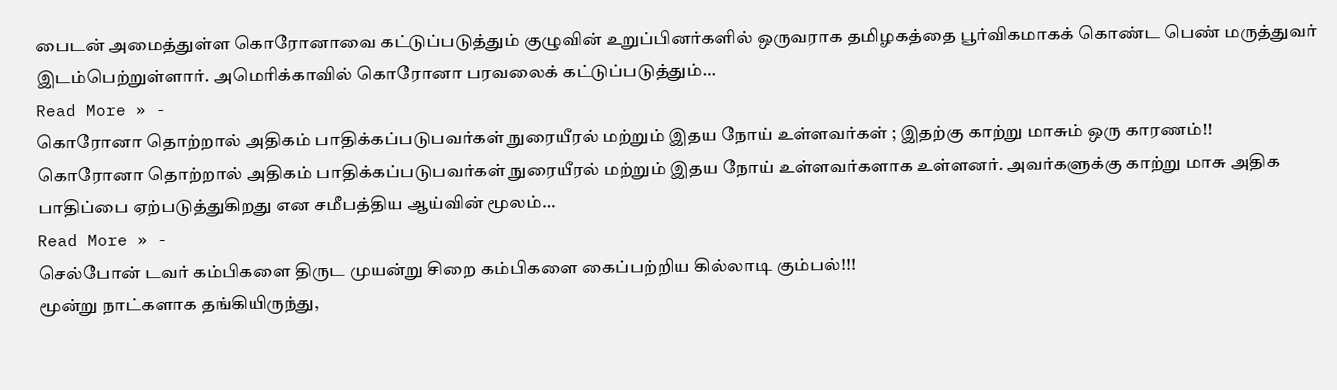பைடன் அமைத்துள்ள கொரோனாவை கட்டுப்படுத்தும் குழுவின் உறுப்பினர்களில் ஒருவராக தமிழகத்தை பூர்விகமாகக் கொண்ட பெண் மருத்துவர் இடம்பெற்றுள்ளார். அமெரிக்காவில் கொரோனா பரவலைக் கட்டுப்படுத்தும்…
Read More » -
கொரோனா தொற்றால் அதிகம் பாதிக்கப்படுபவர்கள் நுரையீரல் மற்றும் இதய நோய் உள்ளவர்கள் ; இதற்கு காற்று மாசும் ஒரு காரணம்!!
கொரோனா தொற்றால் அதிகம் பாதிக்கப்படுபவர்கள் நுரையீரல் மற்றும் இதய நோய் உள்ளவர்களாக உள்ளனர். அவர்களுக்கு காற்று மாசு அதிக பாதிப்பை ஏற்படுத்துகிறது என சமீபத்திய ஆய்வின் மூலம்…
Read More » -
செல்போன் டவர் கம்பிகளை திருட முயன்று சிறை கம்பிகளை கைப்பற்றிய கில்லாடி கும்பல்!!!
மூன்று நாட்களாக தங்கியிருந்து,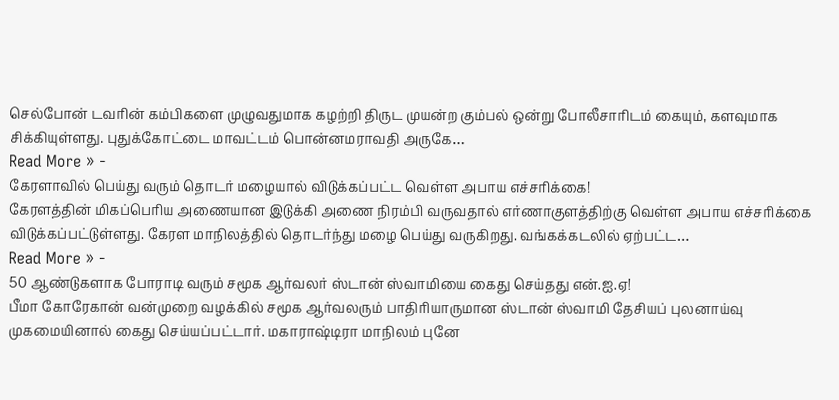செல்போன் டவரின் கம்பிகளை முழுவதுமாக கழற்றி திருட முயன்ற கும்பல் ஒன்று போலீசாரிடம் கையும், களவுமாக சிக்கியுள்ளது. புதுக்கோட்டை மாவட்டம் பொன்னமராவதி அருகே…
Read More » -
கேரளாவில் பெய்து வரும் தொடர் மழையால் விடுக்கப்பட்ட வெள்ள அபாய எச்சரிக்கை!
கேரளத்தின் மிகப்பெரிய அணையான இடுக்கி அணை நிரம்பி வருவதால் எர்ணாகுளத்திற்கு வெள்ள அபாய எச்சரிக்கை விடுக்கப்பட்டுள்ளது. கேரள மாநிலத்தில் தொடர்ந்து மழை பெய்து வருகிறது. வங்கக்கடலில் ஏற்பட்ட…
Read More » -
50 ஆண்டுகளாக போராடி வரும் சமூக ஆர்வலர் ஸ்டான் ஸ்வாமியை கைது செய்தது என்.ஐ.ஏ!
பீமா கோரேகான் வன்முறை வழக்கில் சமூக ஆர்வலரும் பாதிரியாருமான ஸ்டான் ஸ்வாமி தேசியப் புலனாய்வு முகமையினால் கைது செய்யப்பட்டார். மகாராஷ்டிரா மாநிலம் புனே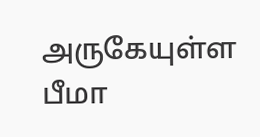அருகேயுள்ள பீமா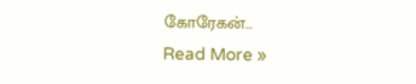கோரேகன்…
Read More »